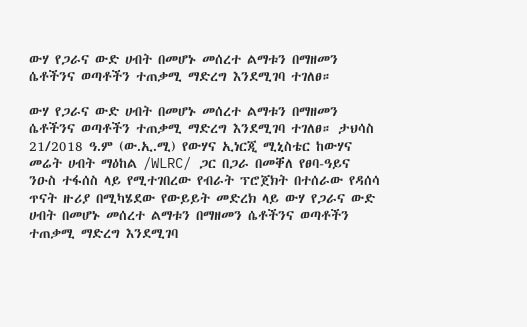ውሃ የጋራና ውድ ሀብት በመሆኑ መሰረተ ልማቱን በማዘመን ሴቶችንና ወጣቶችን ተጠቃሚ ማድረግ እንደሚገባ ተገለፀ።

ውሃ የጋራና ውድ ሀብት በመሆኑ መሰረተ ልማቱን በማዘመን ሴቶችንና ወጣቶችን ተጠቃሚ ማድረግ እንደሚገባ ተገለፀ። ታህሳስ 21/2018 ዓ.ም (ው.ኢ.ሚ) የውሃና ኢነርጂ ሚኒስቴር ከውሃና መሬት ሀብት ማዕከል /WLRC/ ጋር በጋራ በመቐለ የፀባ-ዓይና ንዑስ ተፋሰስ ላይ የሚተገበረው የብራት ፕሮጀክት በተሰራው የዳሰሳ ጥናት ዙሪያ በሚካሄደው የውይይት መድረክ ላይ ውሃ የጋራና ውድ ሀብት በመሆኑ መሰረተ ልማቱን በማዘመን ሴቶችንና ወጣቶችን ተጠቃሚ ማድረግ እንደሚገባ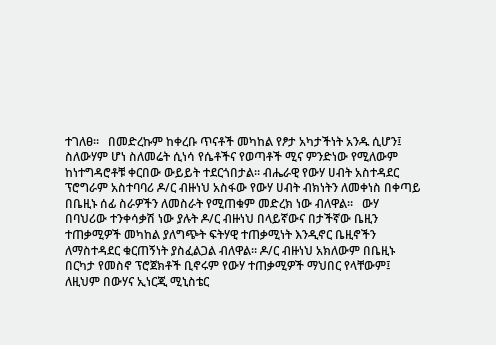ተገለፀ።   በመድረኩም ከቀረቡ ጥናቶች መካከል የፆታ አካታችነት አንዱ ሲሆን፤ ስለውሃም ሆነ ስለመሬት ሲነሳ የሴቶችና የወጣቶች ሚና ምንድነው የሚለውም ከነተግዳሮቶቹ ቀርበው ውይይት ተደርጎበታል። ብሔራዊ የውሃ ሀብት አስተዳደር ፕሮግራም አስተባባሪ ዶ/ር ብዙነህ አስፋው የውሃ ሀብት ብክነትን ለመቀነስ በቀጣይ በቤዚኑ ሰፊ ስራዎችን ለመስራት የሚጠቁም መድረክ ነው ብለዋል።   ውሃ በባህሪው ተንቀሳቃሽ ነው ያሉት ዶ/ር ብዙነህ በላይኛውና በታችኛው ቤዚን ተጠቃሚዎች መካከል ያለግጭት ፍትሃዊ ተጠቃሚነት እንዲኖር ቤዚኖችን ለማስተዳደር ቁርጠኝነት ያስፈልጋል ብለዋል። ዶ/ር ብዙነህ አክለውም በቤዚኑ በርካታ የመስኖ ፕሮጀክቶች ቢኖሩም የውሃ ተጠቃሚዎች ማህበር የላቸውም፤ ለዚህም በውሃና ኢነርጂ ሚኒስቴር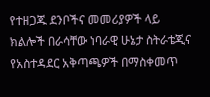የተዘጋጁ ደንቦችና መመሪያዎች ላይ ክልሎች በራሳቸው ነባራዊ ሁኔታ ስትራቴጂና የአስተዳደር አቅጣጫዎች በማስቀመጥ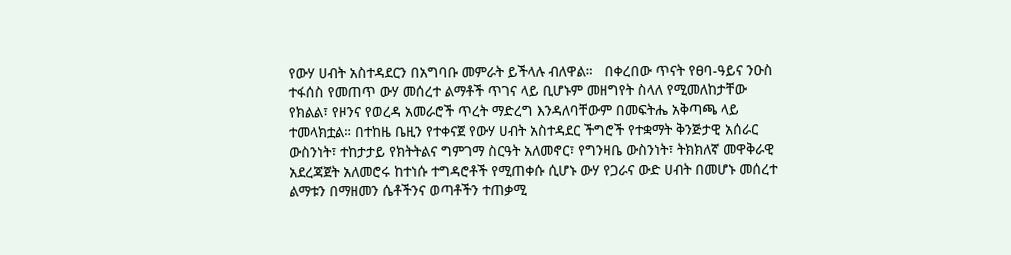የውሃ ሀብት አስተዳደርን በአግባቡ መምራት ይችላሉ ብለዋል።   በቀረበው ጥናት የፀባ-ዓይና ንዑስ ተፋሰስ የመጠጥ ውሃ መሰረተ ልማቶች ጥገና ላይ ቢሆኑም መዘግየት ስላለ የሚመለከታቸው የክልል፣ የዞንና የወረዳ አመራሮች ጥረት ማድረግ እንዳለባቸውም በመፍትሔ አቅጣጫ ላይ ተመላክቷል። በተከዜ ቤዚን የተቀናጀ የውሃ ሀብት አስተዳደር ችግሮች የተቋማት ቅንጅታዊ አሰራር ውስንነት፣ ተከታታይ የክትትልና ግምገማ ስርዓት አለመኖር፣ የግንዛቤ ውስንነት፣ ትክክለኛ መዋቅራዊ አደረጃጀት አለመሮሩ ከተነሱ ተግዳሮቶች የሚጠቀሱ ሲሆኑ ውሃ የጋራና ውድ ሀብት በመሆኑ መሰረተ ልማቱን በማዘመን ሴቶችንና ወጣቶችን ተጠቃሚ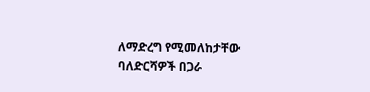ለማድረግ የሚመለከታቸው ባለድርሻዎች በጋራ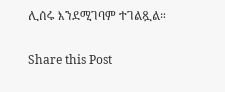ሊሰሩ እንደሚገባም ተገልጿል።

Share this Post